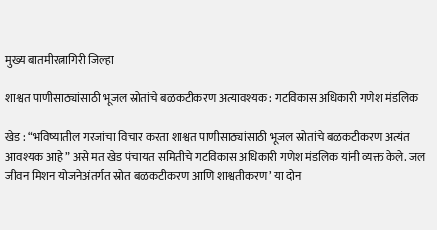मुख्य बातमीरत्नागिरी जिल्हा

शाश्वत पाणीसाठ्यांसाठी भूजल स्रोतांचे बळकटीकरण अत्यावश्यक : गटविकास अधिकारी गणेश मंडलिक

खेड : “भविष्यातील गरजांचा विचार करता शाश्वत पाणीसाठ्यांसाठी भूजल स्रोतांचे बळकटीकरण अत्यंत आवश्यक आहे” असे मत खेड पंचायत समितीचे गटविकास अधिकारी गणेश मंडलिक यांनी व्यक्त केले. जल जीवन मिशन योजनेअंतर्गत स्रोत बळकटीकरण आणि शाश्वतीकरण’ या दोन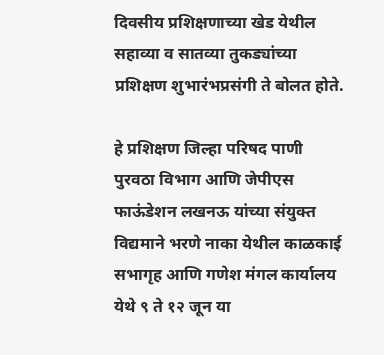दिवसीय प्रशिक्षणाच्या खेड येथील सहाव्या व सातव्या तुकड्यांच्या प्रशिक्षण शुभारंभप्रसंगी ते बोलत होते.

हे प्रशिक्षण जिल्हा परिषद पाणी पुरवठा विभाग आणि जेपीएस फाऊंडेशन लखनऊ यांच्या संयुक्त विद्यमाने भरणे नाका येथील काळकाई सभागृह आणि गणेश मंगल कार्यालय येथे ९ ते १२ जून या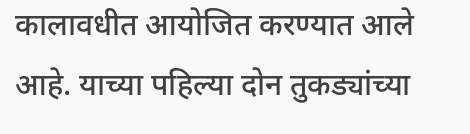कालावधीत आयोजित करण्यात आले आहे. याच्या पहिल्या दोन तुकड्यांच्या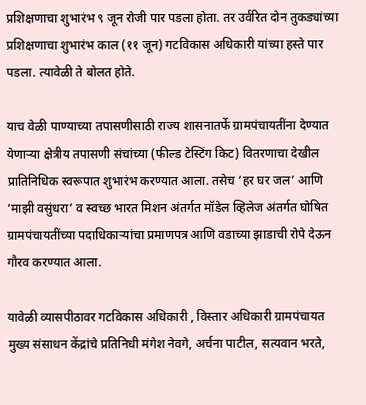प्रशिक्षणाचा शुभारंभ ९ जून रोजी पार पडला होता. तर उर्वरित दोन तुकड्यांच्या प्रशिक्षणाचा शुभारंभ काल (११ जून) गटविकास अधिकारी यांच्या हस्ते पार पडला. त्यावेळी ते बोलत होते.

याच वेळी पाण्याच्या तपासणीसाठी राज्य शासनातर्फे ग्रामपंचायतींना देण्यात येणाऱ्या क्षेत्रीय तपासणी संचांच्या (फील्ड टेस्टिंग किट) वितरणाचा देखील प्रातिनिधिक स्वरूपात शुभारंभ करण्यात आला. तसेच ‘हर घर जल’ आणि ‘माझी वसुंधरा’ व स्वच्छ भारत मिशन अंतर्गत मॉडेल व्हिलेज अंतर्गत घोषित ग्रामपंचायतींच्या पदाधिकाऱ्यांचा प्रमाणपत्र आणि वडाच्या झाडाची रोपे देऊन गौरव करण्यात आला.

यावेळी व्यासपीठावर गटविकास अधिकारी , विस्तार अधिकारी ग्रामपंचायत मुख्य संसाधन केंद्रांचे प्रतिनिधी मंगेश नेवगे, अर्चना पाटील, सत्यवान भरते,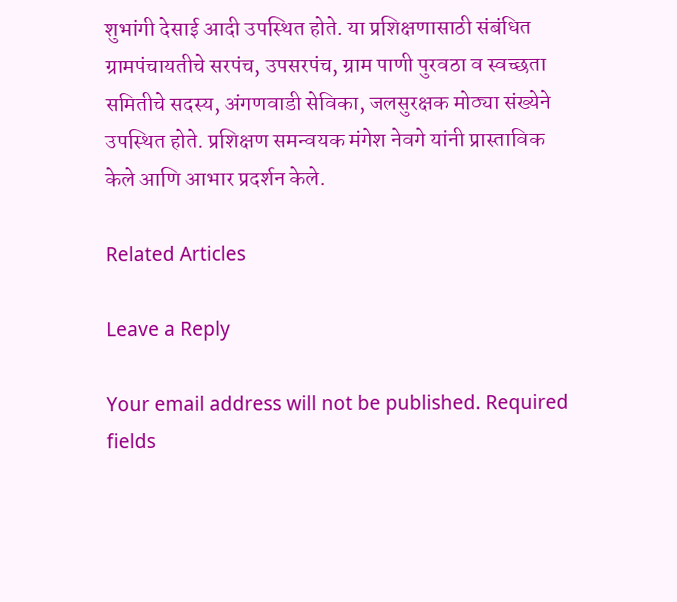शुभांगी देसाई आदी उपस्थित होते. या प्रशिक्षणासाठी संबंधित ग्रामपंचायतीचे सरपंच, उपसरपंच, ग्राम पाणी पुरवठा व स्वच्छता समितीचे सदस्य, अंगणवाडी सेविका, जलसुरक्षक मोठ्या संख्येने उपस्थित होते. प्रशिक्षण समन्वयक मंगेश नेवगे यांनी प्रास्ताविक केले आणि आभार प्रदर्शन केले.

Related Articles

Leave a Reply

Your email address will not be published. Required fields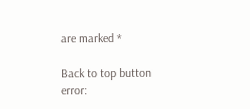are marked *

Back to top button
error: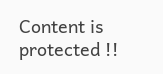Content is protected !!